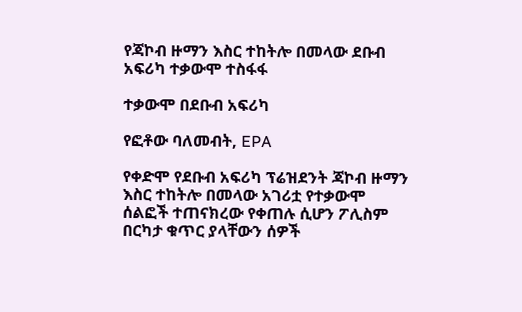የጃኮብ ዙማን እስር ተከትሎ በመላው ደቡብ አፍሪካ ተቃውሞ ተስፋፋ

ተቃውሞ በደቡብ አፍሪካ

የፎቶው ባለመብት, EPA

የቀድሞ የደቡብ አፍሪካ ፕሬዝደንት ጃኮብ ዙማን እስር ተከትሎ በመላው አገሪቷ የተቃውሞ ሰልፎች ተጠናክረው የቀጠሉ ሲሆን ፖሊስም በርካታ ቁጥር ያላቸውን ሰዎች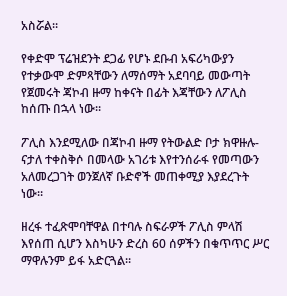አስሯል።

የቀድሞ ፕሬዝደንት ደጋፊ የሆኑ ደቡብ አፍሪካውያን የተቃውሞ ድምጻቸውን ለማሰማት አደባባይ መውጣት የጀመሩት ጃኮብ ዙማ ከቀናት በፊት እጃቸውን ለፖሊስ ከሰጡ በኋላ ነው።

ፖሊስ እንደሚለው በጃኮብ ዙማ የትውልድ ቦታ ክዋዙሉ-ናታለ ተቀስቅሶ በመላው አገሪቱ እየተንሰራፋ የመጣውን አለመረጋገት ወንጀለኛ ቡድኖች መጠቀሚያ እያደረጉት ነው።

ዘረፋ ተፈጽሞባቸዋል በተባሉ ስፍራዎች ፖሊስ ምላሽ እየሰጠ ሲሆን እስካሁን ድረስ 60 ሰዎችን በቁጥጥር ሥር ማዋሉንም ይፋ አድርጓል።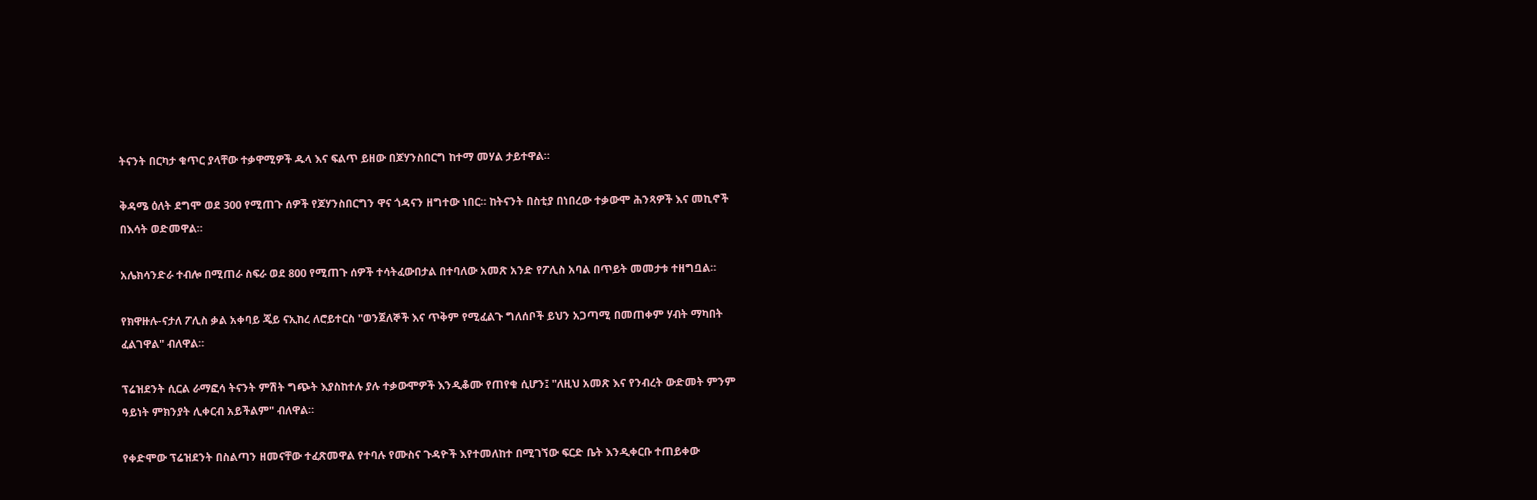ትናንት በርካታ ቁጥር ያላቸው ተቃዋሚዎች ዱላ እና ፍልጥ ይዘው በጆሃንስበርግ ከተማ መሃል ታይተዋል።

ቅዳሜ ዕለት ደግሞ ወደ 300 የሚጠጉ ሰዎች የጆሃንስበርግን ዋና ጎዳናን ዘግተው ነበር። ከትናንት በስቲያ በነበረው ተቃውሞ ሕንጻዎች እና መኪኖች በእሳት ወድመዋል።

አሌክሳንድራ ተብሎ በሚጠራ ስፍራ ወደ 800 የሚጠጉ ሰዎች ተሳትፈውበታል በተባለው አመጽ አንድ የፖሊስ አባል በጥይት መመታቱ ተዘግቧል።

የክዋዙሉ-ናታለ ፖሊስ ቃል አቀባይ ጄይ ናኢከረ ለሮይተርስ "ወንጀለኞች እና ጥቅም የሚፈልጉ ግለሰቦች ይህን አጋጣሚ በመጠቀም ሃብት ማካበት ፈልገዋል" ብለዋል።

ፕሬዝደንት ሲርል ራማፎሳ ትናንት ምሽት ግጭት እያስከተሉ ያሉ ተቃውሞዎች እንዲቆሙ የጠየቁ ሲሆን፤ "ለዚህ አመጽ እና የንብረት ውድመት ምንም ዓይነት ምክንያት ሊቀርብ አይችልም" ብለዋል።

የቀድሞው ፕሬዝደንት በስልጣን ዘመናቸው ተፈጽመዋል የተባሉ የሙስና ጉዳዮች እየተመለከተ በሚገኘው ፍርድ ቤት እንዲቀርቡ ተጠይቀው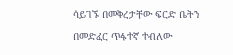ሳይገኙ በመቅረታቸው ፍርድ ቤትን በመድፈር ጥፋተኛ ተብለው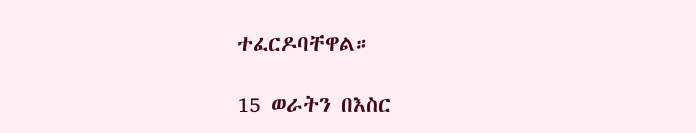ተፈርዶባቸዋል።

15 ወራትን በእስር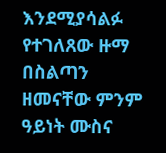እንደሚያሳልፉ የተገለጸው ዙማ በስልጣን ዘመናቸው ምንም ዓይነት ሙስና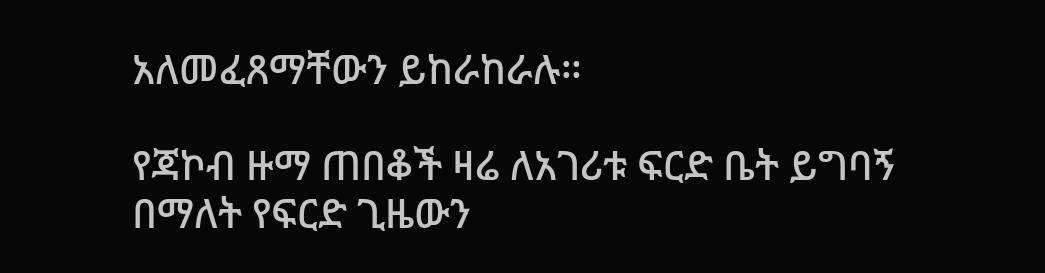አለመፈጸማቸውን ይከራከራሉ።

የጃኮብ ዙማ ጠበቆች ዛሬ ለአገሪቱ ፍርድ ቤት ይግባኝ በማለት የፍርድ ጊዜውን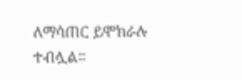ለማሳጠር ይሞክራሉ ተብሏል።